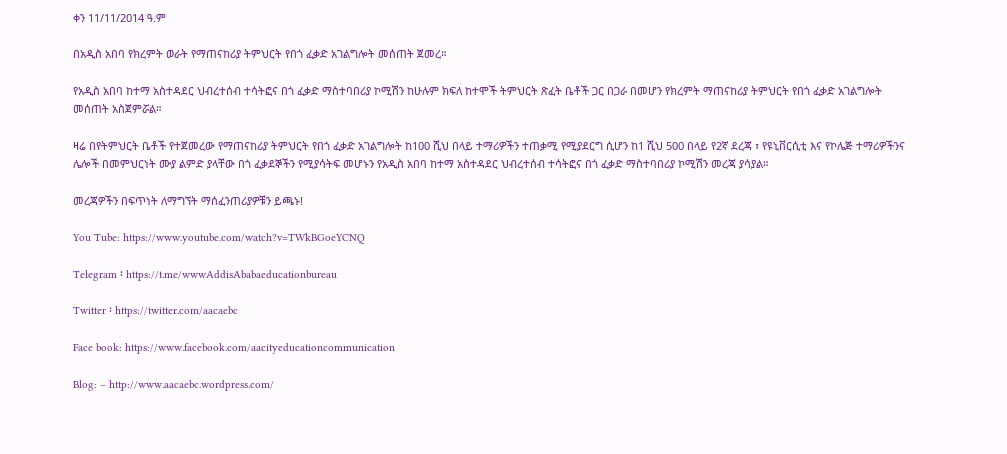ቀን 11/11/2014 ዓ.ም

በአዲስ አበባ የክረምት ወራት የማጠናከሪያ ትምህርት የበጎ ፈቃድ አገልግሎት መሰጠት ጀመረ።

የአዲስ አበባ ከተማ አስተዳደር ህብረተሰብ ተሳትፎና በጎ ፈቃድ ማስተባበሪያ ኮሚሽን ከሁሉም ክፍለ ከተሞች ትምህርት ጽፈት ቤቶች ጋር በጋራ በመሆን የክረምት ማጠናከሪያ ትምህርት የበጎ ፈቃድ አገልግሎት መሰጠት አስጀምሯል።

ዛሬ በየትምህርት ቤቶች የተጀመረው የማጠናከሪያ ትምህርት የበጎ ፈቃድ አገልግሎት ከ100 ሺህ በላይ ተማሪዎችን ተጠቃሚ የሚያደርግ ሲሆን ከ1 ሺህ 500 በላይ የ2ኛ ደረጃ ፣ የዩኒቨርሲቲ እና የኮሌጅ ተማሪዎችንና ሌሎች በመምህርነት ሙያ ልምድ ያላቸው በጎ ፈቃደኞችን የሚያሳትፍ መሆኑን የአዲስ አበባ ከተማ አስተዳደር ህብረተሰብ ተሳትፎና በጎ ፈቃድ ማስተባበሪያ ኮሚሽን መረጃ ያሳያል።

መረጃዎችን በፍጥነት ለማግኘት ማሰፈንጠሪያዎቹን ይጫኑ!

You Tube: https://www.youtube.com/watch?v=TWkBGoeYCNQ

Telegram ፡ https://t.me/wwwAddisAbabaeducationbureau

Twitter ፡ https://twitter.com/aacaebc

Face book: https://www.facebook.com/aacityeducationcommunication

Blog: – http://www.aacaebc.wordpress.com/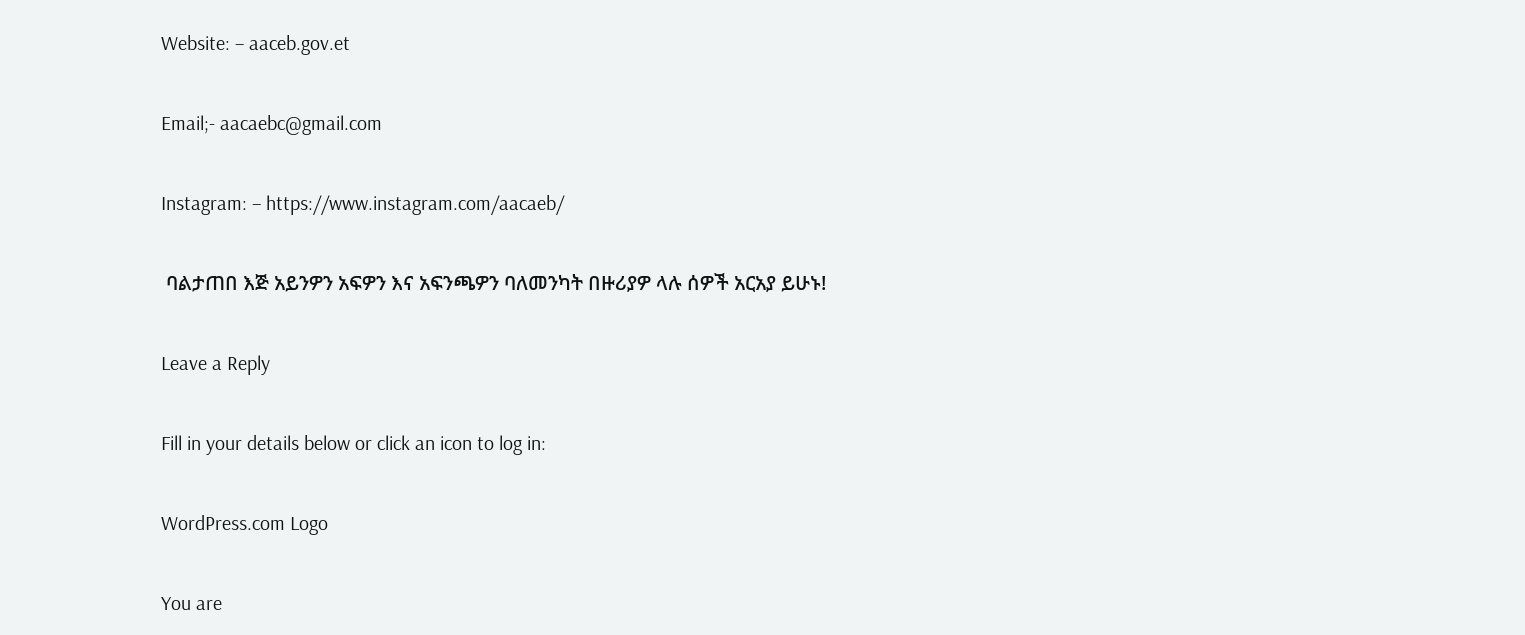Website: – aaceb.gov.et

Email;- aacaebc@gmail.com

Instagram: – https://www.instagram.com/aacaeb/

 ባልታጠበ እጅ አይንዎን አፍዎን እና አፍንጫዎን ባለመንካት በዙሪያዎ ላሉ ሰዎች አርአያ ይሁኑ!

Leave a Reply

Fill in your details below or click an icon to log in:

WordPress.com Logo

You are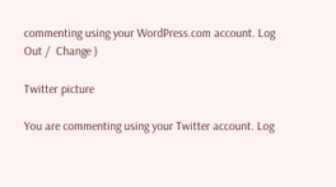commenting using your WordPress.com account. Log Out /  Change )

Twitter picture

You are commenting using your Twitter account. Log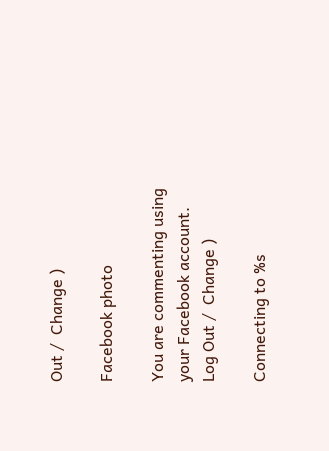Out /  Change )

Facebook photo

You are commenting using your Facebook account. Log Out /  Change )

Connecting to %s